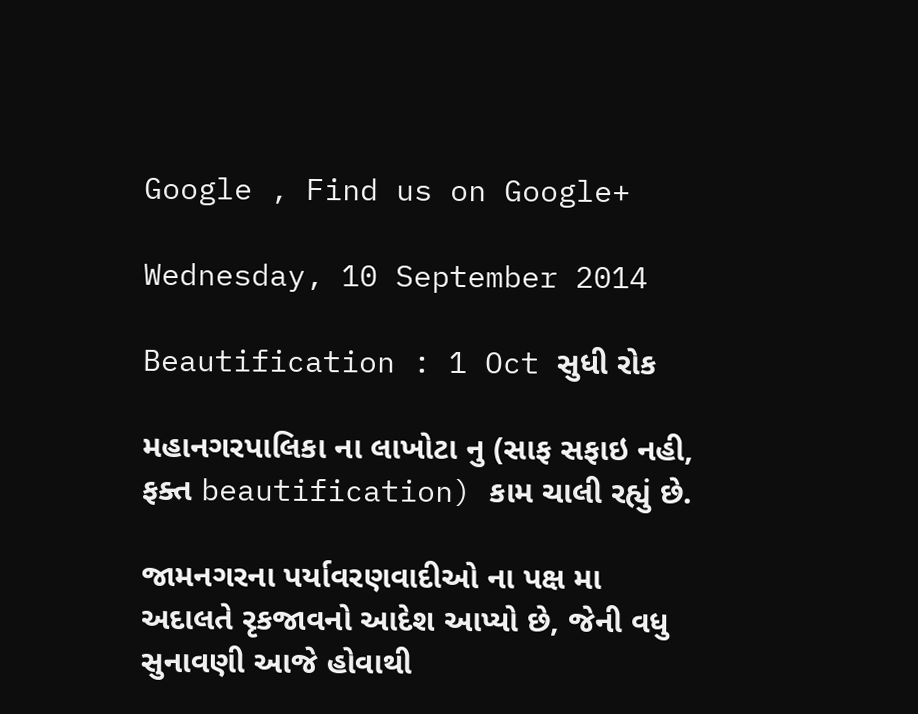Google , Find us on Google+

Wednesday, 10 September 2014

Beautification : 1 Oct સુધી રોક

મહાનગરપાલિકા ના લાખોટા નુ (સાફ સફાઇ નહી, ફક્ત beautification) કામ ચાલી રહ્યું છે.

જામનગરના પર્યાવરણવાદીઓ ના પક્ષ મા અદાલતે રૃકજાવનો આદેશ આપ્યો છે, જેની વધુ સુનાવણી આજે હોવાથી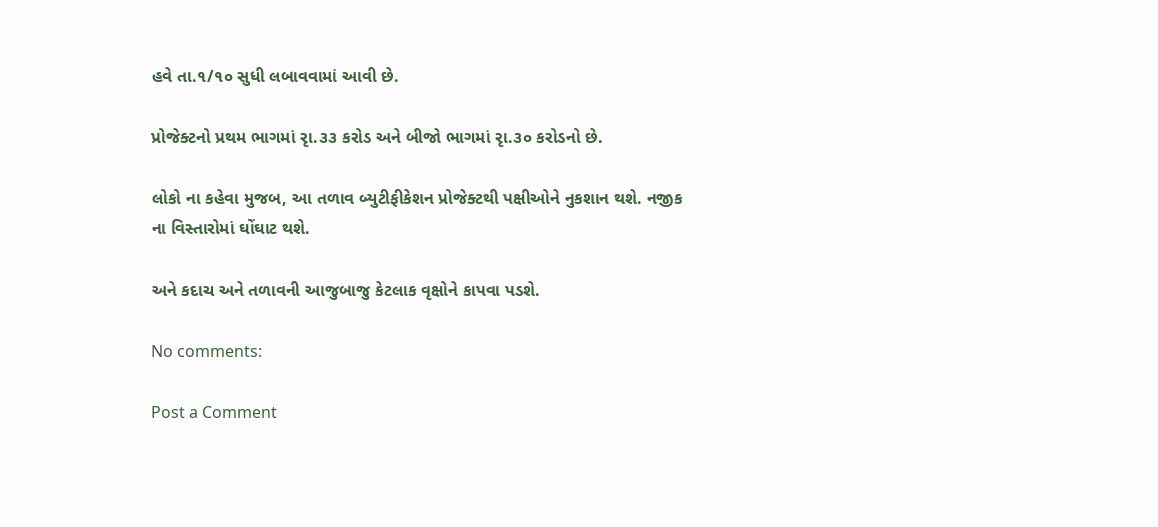હવે તા.૧/૧૦ સુધી લબાવવામાં આવી છે.

પ્રોજેક્ટનો પ્રથમ ભાગમાં રૃા.૩૩ કરોડ અને બીજો ભાગમાં રૃા.૩૦ કરોડનો છે.

લોકો ના કહેવા મુજબ, આ તળાવ બ્યુટીફીકેશન પ્રોજેક્ટથી પક્ષીઓને નુકશાન થશે. નજીક ના વિસ્તારોમાં ઘોંઘાટ થશે.

અને કદાચ અને તળાવની આજુબાજુ કેટલાક વૃક્ષોને કાપવા પડશે.

No comments:

Post a Comment